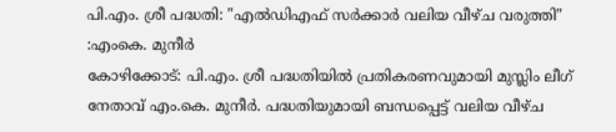പി.എം. ശ്രീ പദ്ധതി: "എൽഡിഎഫ് സർക്കാർ വലിയ വീഴ്ച വരുത്തി" :എംകെ. മുനീർ
കോഴിക്കോട്: പി.എം. ശ്രീ പദ്ധതിയിൽ പ്രതികരണവുമായി മുസ്ലിം ലീഗ് നേതാവ് എം.കെ. മുനീർ. പദ്ധതിയുമായി ബന്ധപ്പെട്ട് വലിയ വീഴ്ച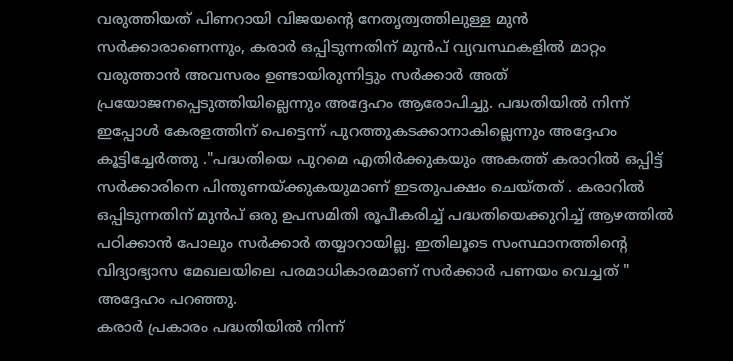വരുത്തിയത് പിണറായി വിജയൻ്റെ നേതൃത്വത്തിലുള്ള മുൻ സർക്കാരാണെന്നും, കരാർ ഒപ്പിടുന്നതിന് മുൻപ് വ്യവസ്ഥകളിൽ മാറ്റം വരുത്താൻ അവസരം ഉണ്ടായിരുന്നിട്ടും സർക്കാർ അത് പ്രയോജനപ്പെടുത്തിയില്ലെന്നും അദ്ദേഹം ആരോപിച്ചു. പദ്ധതിയിൽ നിന്ന് ഇപ്പോൾ കേരളത്തിന് പെട്ടെന്ന് പുറത്തുകടക്കാനാകില്ലെന്നും അദ്ദേഹം കൂട്ടിച്ചേർത്തു ."പദ്ധതിയെ പുറമെ എതിർക്കുകയും അകത്ത് കരാറിൽ ഒപ്പിട്ട് സർക്കാരിനെ പിന്തുണയ്ക്കുകയുമാണ് ഇടതുപക്ഷം ചെയ്തത് . കരാറിൽ ഒപ്പിടുന്നതിന് മുൻപ് ഒരു ഉപസമിതി രൂപീകരിച്ച് പദ്ധതിയെക്കുറിച്ച് ആഴത്തിൽ പഠിക്കാൻ പോലും സർക്കാർ തയ്യാറായില്ല. ഇതിലൂടെ സംസ്ഥാനത്തിൻ്റെ വിദ്യാഭ്യാസ മേഖലയിലെ പരമാധികാരമാണ് സർക്കാർ പണയം വെച്ചത് " അദ്ദേഹം പറഞ്ഞു.
കരാർ പ്രകാരം പദ്ധതിയിൽ നിന്ന്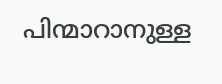പിന്മാറാനുള്ള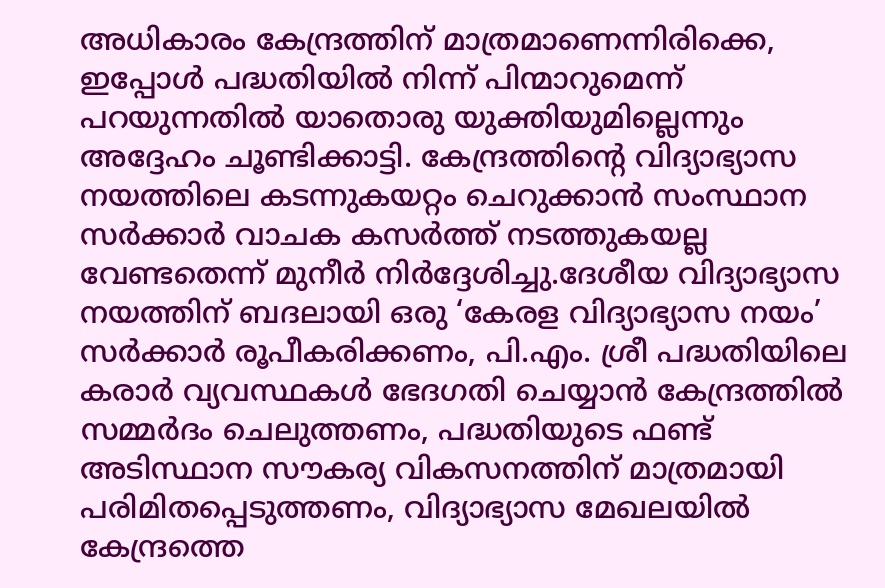അധികാരം കേന്ദ്രത്തിന് മാത്രമാണെന്നിരിക്കെ, ഇപ്പോൾ പദ്ധതിയിൽ നിന്ന് പിന്മാറുമെന്ന് പറയുന്നതിൽ യാതൊരു യുക്തിയുമില്ലെന്നും അദ്ദേഹം ചൂണ്ടിക്കാട്ടി. കേന്ദ്രത്തിന്റെ വിദ്യാഭ്യാസ നയത്തിലെ കടന്നുകയറ്റം ചെറുക്കാൻ സംസ്ഥാന സർക്കാർ വാചക കസർത്ത് നടത്തുകയല്ല വേണ്ടതെന്ന് മുനീർ നിർദ്ദേശിച്ചു.ദേശീയ വിദ്യാഭ്യാസ നയത്തിന് ബദലായി ഒരു ‘കേരള വിദ്യാഭ്യാസ നയം’ സർക്കാർ രൂപീകരിക്കണം, പി.എം. ശ്രീ പദ്ധതിയിലെ കരാർ വ്യവസ്ഥകൾ ഭേദഗതി ചെയ്യാൻ കേന്ദ്രത്തിൽ സമ്മർദം ചെലുത്തണം, പദ്ധതിയുടെ ഫണ്ട് അടിസ്ഥാന സൗകര്യ വികസനത്തിന് മാത്രമായി പരിമിതപ്പെടുത്തണം, വിദ്യാഭ്യാസ മേഖലയിൽ കേന്ദ്രത്തെ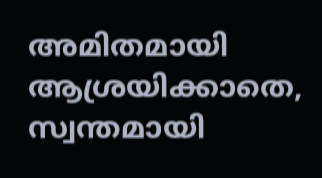അമിതമായി ആശ്രയിക്കാതെ, സ്വന്തമായി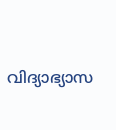വിദ്യാഭ്യാസ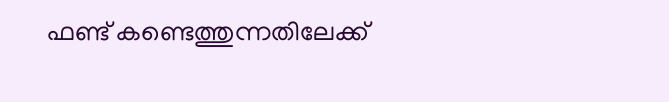ഫണ്ട് കണ്ടെത്തുന്നതിലേക്ക്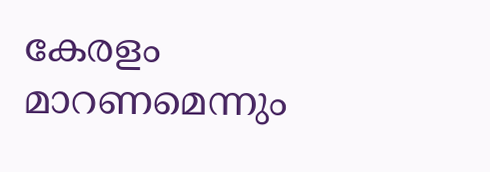കേരളം മാറണമെന്നും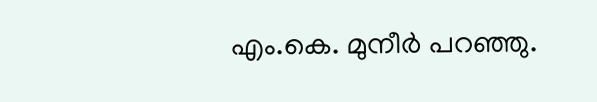എം.കെ. മുനീർ പറഞ്ഞു.